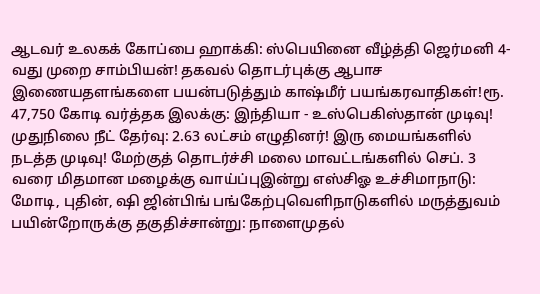ஆடவர் உலகக் கோப்பை ஹாக்கி: ஸ்பெயினை வீழ்த்தி ஜெர்மனி 4-வது முறை சாம்பியன்! தகவல் தொடர்புக்கு ஆபாச இணையதளங்களை பயன்படுத்தும் காஷ்மீர் பயங்கரவாதிகள்!ரூ. 47,750 கோடி வர்த்தக இலக்கு: இந்தியா - உஸ்பெகிஸ்தான் முடிவு! முதுநிலை நீட் தேர்வு: 2.63 லட்சம் எழுதினர்! இரு மையங்களில் நடத்த முடிவு! மேற்குத் தொடர்ச்சி மலை மாவட்டங்களில் செப். 3 வரை மிதமான மழைக்கு வாய்ப்புஇன்று எஸ்சிஓ உச்சிமாநாடு: மோடி, புதின், ஷி ஜின்பிங் பங்கேற்புவெளிநாடுகளில் மருத்துவம் பயின்றோருக்கு தகுதிச்சான்று: நாளைமுதல்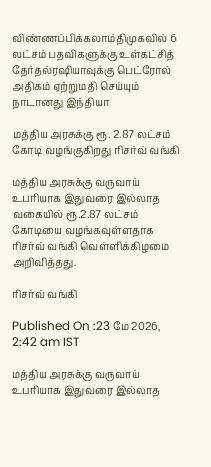விண்ணப்பிக்கலாம்திமுகவில் 6 லட்சம் பதவிகளுக்கு உள்கட்சித் தேர்தல்ரஷியாவுக்கு பெட்ரோல் அதிகம் ஏற்றுமதி செய்யும் நாடானது இந்தியா

மத்திய அரசுக்கு ரூ. 2.87 லட்சம் கோடி வழங்குகிறது ரிசர்வ் வங்கி

மத்திய அரசுக்கு வருவாய் உபரியாக இதுவரை இல்லாத வகையில் ரூ.2.87 லட்சம் கோடியை வழங்கவுள்ளதாக ரிசர்வ் வங்கி வெள்ளிக்கிழமை அறிவித்தது.

ரிசர்வ் வங்கி

Published On :23 மே 2026, 2:42 am IST

மத்திய அரசுக்கு வருவாய் உபரியாக இதுவரை இல்லாத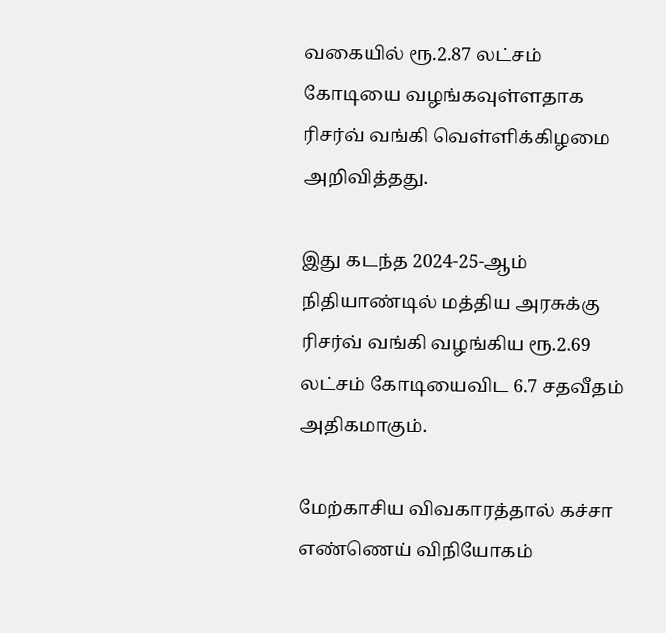வகையில் ரூ.2.87 லட்சம் கோடியை வழங்கவுள்ளதாக ரிசர்வ் வங்கி வெள்ளிக்கிழமை அறிவித்தது.

இது கடந்த 2024-25-ஆம் நிதியாண்டில் மத்திய அரசுக்கு ரிசர்வ் வங்கி வழங்கிய ரூ.2.69 லட்சம் கோடியைவிட 6.7 சதவீதம் அதிகமாகும்.

மேற்காசிய விவகாரத்தால் கச்சா எண்ணெய் விநியோகம்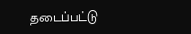தடைப்பட்டு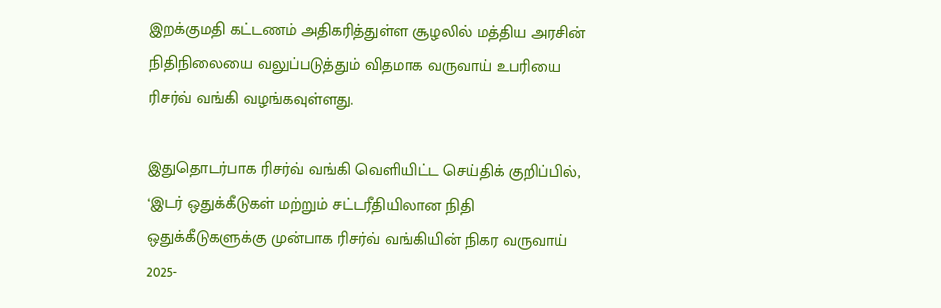இறக்குமதி கட்டணம் அதிகரித்துள்ள சூழலில் மத்திய அரசின் நிதிநிலையை வலுப்படுத்தும் விதமாக வருவாய் உபரியை ரிசர்வ் வங்கி வழங்கவுள்ளது.

இதுதொடர்பாக ரிசர்வ் வங்கி வெளியிட்ட செய்திக் குறிப்பில், ‘இடர் ஒதுக்கீடுகள் மற்றும் சட்டரீதியிலான நிதி ஒதுக்கீடுகளுக்கு முன்பாக ரிசர்வ் வங்கியின் நிகர வருவாய் 2025-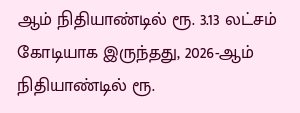ஆம் நிதியாண்டில் ரூ. 3.13 லட்சம் கோடியாக இருந்தது, 2026-ஆம் நிதியாண்டில் ரூ.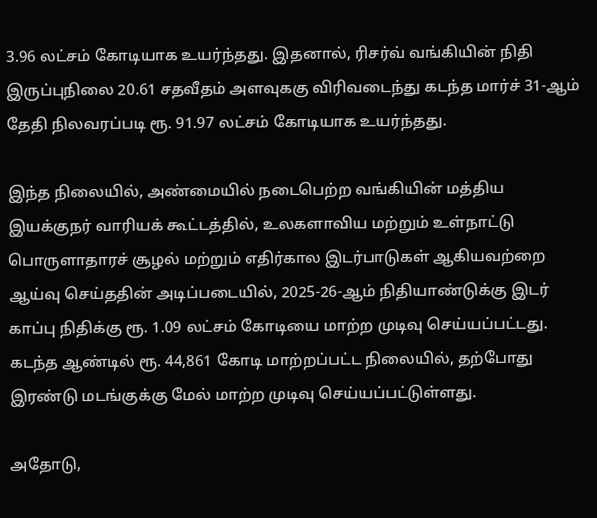3.96 லட்சம் கோடியாக உயர்ந்தது. இதனால், ரிசர்வ் வங்கியின் நிதி இருப்புநிலை 20.61 சதவீதம் அளவுககு விரிவடைந்து கடந்த மார்ச் 31-ஆம் தேதி நிலவரப்படி ரூ. 91.97 லட்சம் கோடியாக உயர்ந்தது.

இந்த நிலையில், அண்மையில் நடைபெற்ற வங்கியின் மத்திய இயக்குநர் வாரியக் கூட்டத்தில், உலகளாவிய மற்றும் உள்நாட்டு பொருளாதாரச் சூழல் மற்றும் எதிர்கால இடர்பாடுகள் ஆகியவற்றை ஆய்வு செய்ததின் அடிப்படையில், 2025-26-ஆம் நிதியாண்டுக்கு இடர் காப்பு நிதிக்கு ரூ. 1.09 லட்சம் கோடியை மாற்ற முடிவு செய்யப்பட்டது. கடந்த ஆண்டில் ரூ. 44,861 கோடி மாற்றப்பட்ட நிலையில், தற்போது இரண்டு மடங்குக்கு மேல் மாற்ற முடிவு செய்யப்பட்டுள்ளது.

அதோடு,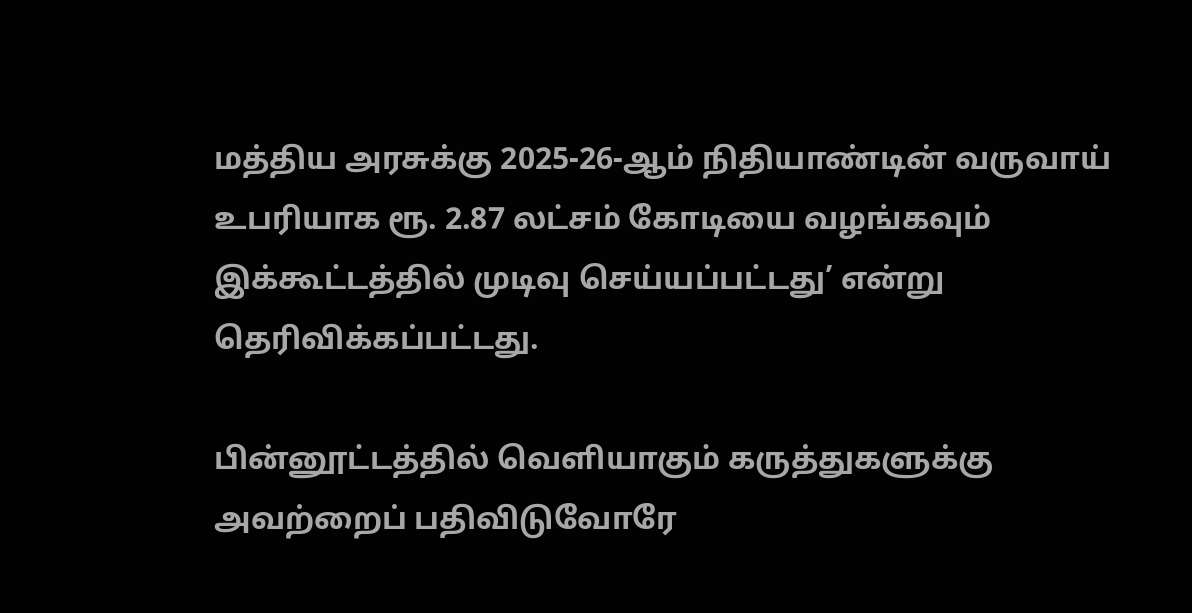மத்திய அரசுக்கு 2025-26-ஆம் நிதியாண்டின் வருவாய் உபரியாக ரூ. 2.87 லட்சம் கோடியை வழங்கவும் இக்கூட்டத்தில் முடிவு செய்யப்பட்டது’ என்று தெரிவிக்கப்பட்டது.

பின்னூட்டத்தில் வெளியாகும் கருத்துகளுக்கு அவற்றைப் பதிவிடுவோரே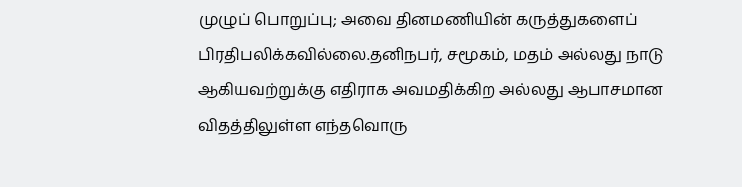முழுப் பொறுப்பு; அவை தினமணியின் கருத்துகளைப் பிரதிபலிக்கவில்லை.தனிநபர், சமூகம், மதம் அல்லது நாடு ஆகியவற்றுக்கு எதிராக அவமதிக்கிற அல்லது ஆபாசமான விதத்திலுள்ள எந்தவொரு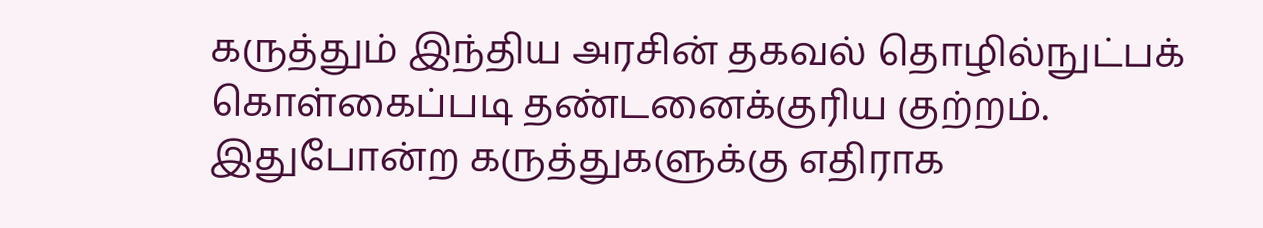கருத்தும் இந்திய அரசின் தகவல் தொழில்நுட்பக் கொள்கைப்படி தண்டனைக்குரிய குற்றம். இதுபோன்ற கருத்துகளுக்கு எதிராக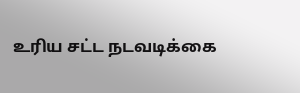உரிய சட்ட நடவடிக்கை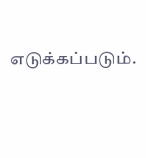எடுக்கப்படும்.